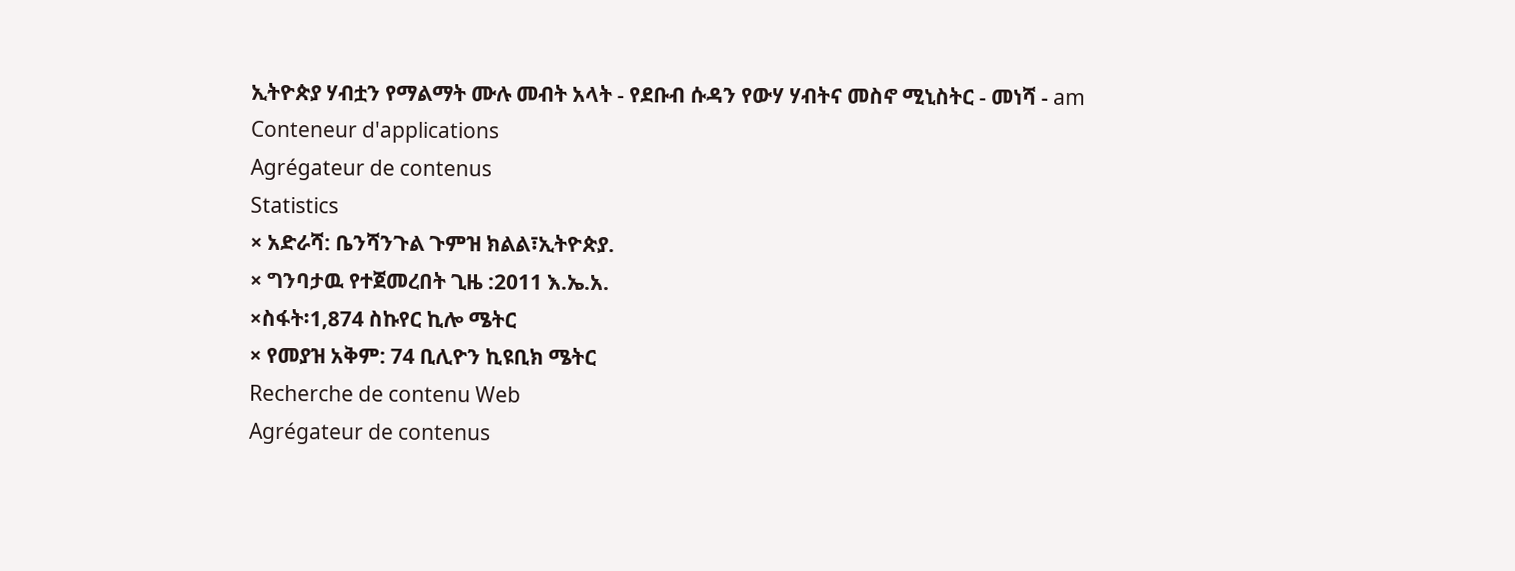ኢትዮጵያ ሃብቷን የማልማት ሙሉ መብት አላት - የደቡብ ሱዳን የውሃ ሃብትና መስኖ ሚኒስትር - መነሻ - am
Conteneur d'applications
Agrégateur de contenus
Statistics
× አድራሻ: ቤንሻንጉል ጉምዝ ክልል፣ኢትዮጵያ.
× ግንባታዉ የተጀመረበት ጊዜ :2011 እ.ኤ.አ.
×ስፋት፡1,874 ስኩየር ኪሎ ሜትር
× የመያዝ አቅም: 74 ቢሊዮን ኪዩቢክ ሜትር
Recherche de contenu Web
Agrégateur de contenus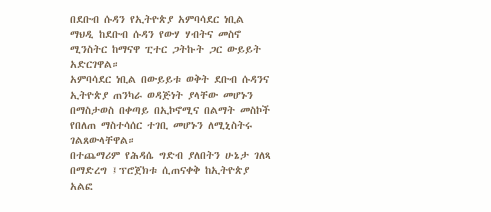በደቡብ ሱዳን የኢትዮጵያ አምባሳደር ነቢል ማህዲ ከደቡብ ሱዳን የውሃ ሃብትና መስኖ ሚንስትር ከማናዋ ፒተር ጋትኩት ጋር ውይይት አድርገዋል።
አምባሳደር ነቢል በውይይቱ ወቅት ደቡብ ሱዳንና ኢትዮጵያ ጠንካራ ወዳጅነት ያላቸው መሆኑን በማስታወስ በቀጣይ በኢኮኖሚና በልማት መስኮች የበለጠ ማስተሳሰር ተገቢ መሆኑን ለሚኒስትሩ ገልጸውላቸዋል።
በተጨማሪም የሕዳሴ ግድብ ያለበትን ሁኔታ ገለጻ በማድረግ ፤ፕሮጀክቱ ሲጠናቀቅ ከኢትዮጵያ አልፎ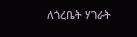ለጎረቤት ሃገራት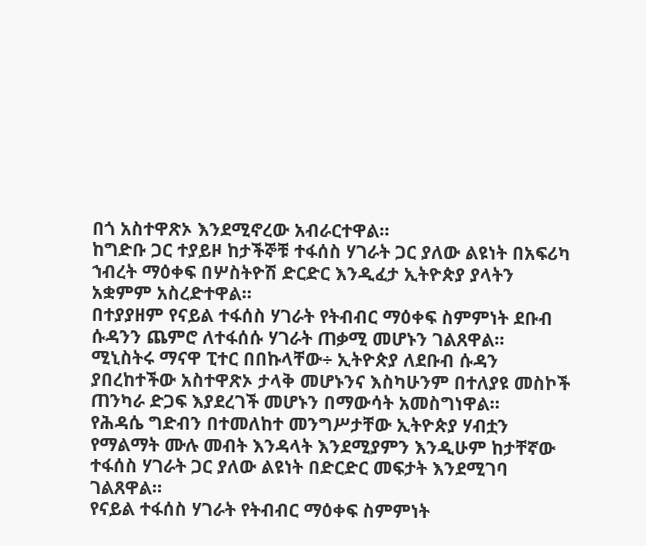በጎ አስተዋጽኦ እንደሚኖረው አብራርተዋል።
ከግድቡ ጋር ተያይዞ ከታችኞቹ ተፋሰስ ሃገራት ጋር ያለው ልዩነት በአፍሪካ ኀብረት ማዕቀፍ በሦስትዮሽ ድርድር እንዲፈታ ኢትዮጵያ ያላትን አቋምም አስረድተዋል።
በተያያዘም የናይል ተፋሰስ ሃገራት የትብብር ማዕቀፍ ስምምነት ደቡብ ሱዳንን ጨምሮ ለተፋሰሱ ሃገራት ጠቃሚ መሆኑን ገልጸዋል።
ሚኒስትሩ ማናዋ ፒተር በበኩላቸው÷ ኢትዮጵያ ለደቡብ ሱዳን ያበረከተችው አስተዋጽኦ ታላቅ መሆኑንና እስካሁንም በተለያዩ መስኮች ጠንካራ ድጋፍ እያደረገች መሆኑን በማውሳት አመስግነዋል።
የሕዳሴ ግድብን በተመለከተ መንግሥታቸው ኢትዮጵያ ሃብቷን የማልማት ሙሉ መብት እንዳላት እንደሚያምን እንዲሁም ከታቸኛው ተፋሰስ ሃገራት ጋር ያለው ልዩነት በድርድር መፍታት እንደሚገባ ገልጸዋል።
የናይል ተፋሰስ ሃገራት የትብብር ማዕቀፍ ስምምነት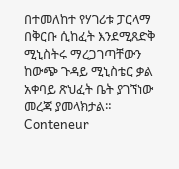በተመለከተ የሃገሪቱ ፓርላማ በቅርቡ ሲከፈት እንደሚጸድቅ ሚኒስትሩ ማረጋገጣቸውን ከውጭ ጉዳይ ሚኒስቴር ቃል አቀባይ ጽህፈት ቤት ያገኘነው መረጃ ያመላክታል።
Conteneur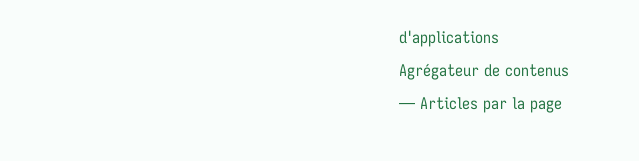d'applications
Agrégateur de contenus
— Articles par la page